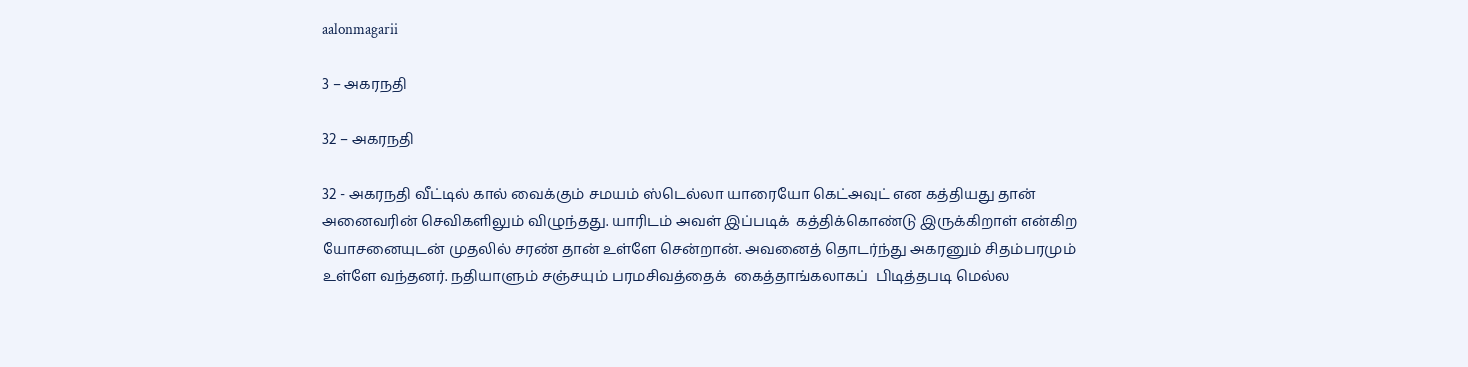aalonmagarii

3 – அகரநதி

32 – அகரநதி

32 - அகரநதி வீட்டில் கால் வைக்கும் சமயம் ஸ்டெல்லா யாரையோ கெட்அவுட் என கத்தியது தான் அனைவரின் செவிகளிலும் விழுந்தது. யாரிடம் அவள் இப்படிக்  கத்திக்கொண்டு இருக்கிறாள் என்கிற யோசனையுடன் முதலில் சரண் தான் உள்ளே சென்றான். அவனைத் தொடர்ந்து அகரனும் சிதம்பரமும் உள்ளே வந்தனர். நதியாளும் சஞ்சயும் பரமசிவத்தைக்  கைத்தாங்கலாகப்  பிடித்தபடி மெல்ல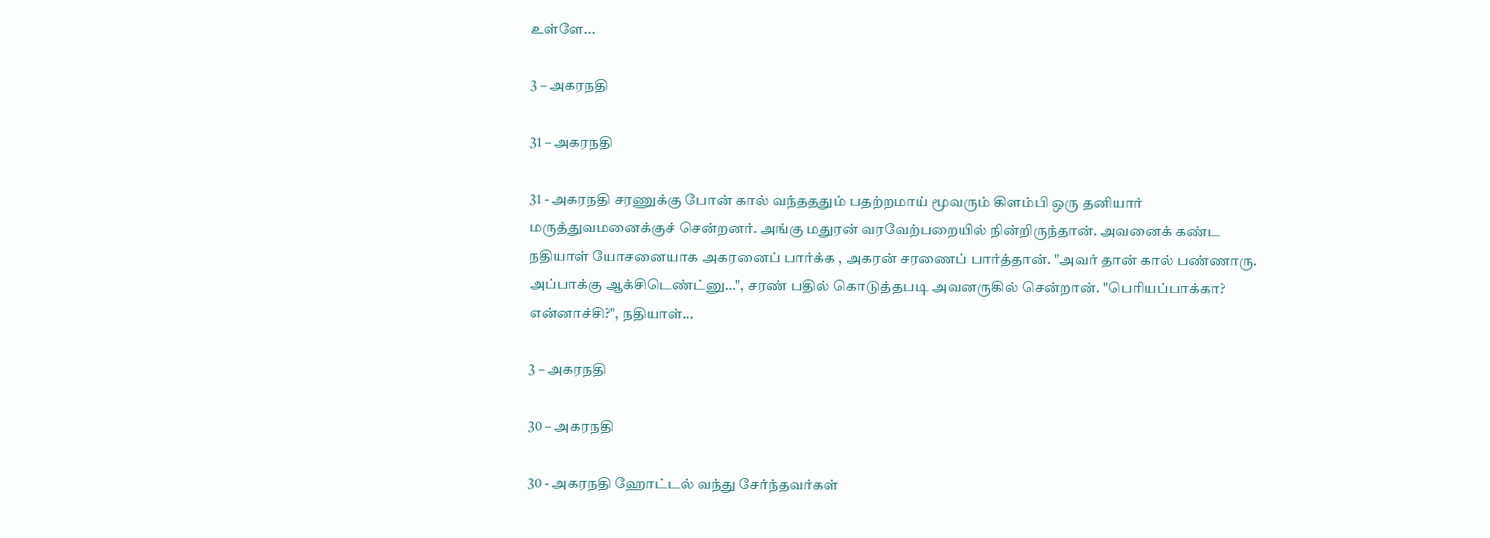உள்ளே...

3 – அகரநதி

31 – அகரநதி

31 - அகரநதி சரணுக்கு போன் கால் வந்தததும் பதற்றமாய் மூவரும் கிளம்பி ஒரு தனியார் மருத்துவமனைக்குச் சென்றனர். அங்கு மதுரன் வரவேற்பறையில் நின்றிருந்தான். அவனைக் கண்ட நதியாள் யோசனையாக அகரனைப் பார்க்க , அகரன் சரணைப் பார்த்தான். "அவர் தான் கால் பண்ணாரு. அப்பாக்கு ஆக்சிடெண்ட்னு…", சரண் பதில் கொடுத்தபடி அவனருகில் சென்றான். "பெரியப்பாக்கா? என்னாச்சி?", நதியாள்...

3 – அகரநதி

30 – அகரநதி

30 - அகரநதி ஹோட்டல் வந்து சேர்ந்தவர்கள்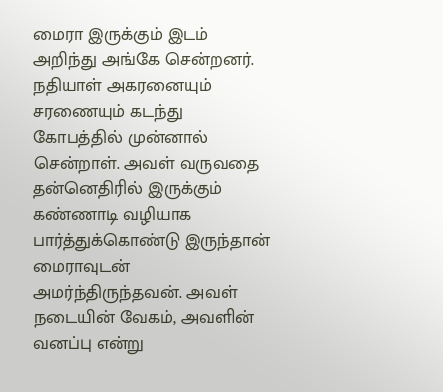மைரா இருக்கும் இடம் அறிந்து அங்கே சென்றனர். நதியாள் அகரனையும் சரணையும் கடந்து கோபத்தில் முன்னால் சென்றாள். அவள் வருவதை தன்னெதிரில் இருக்கும் கண்ணாடி வழியாக பார்த்துக்கொண்டு இருந்தான் மைராவுடன் அமர்ந்திருந்தவன். அவள் நடையின் வேகம், அவளின் வனப்பு என்று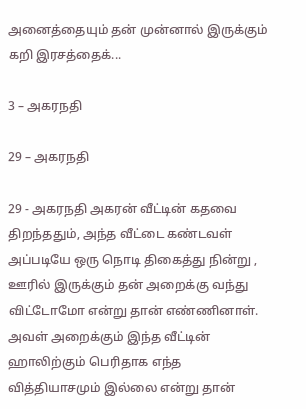அனைத்தையும் தன் முன்னால் இருக்கும் கறி இரசத்தைக்...

3 – அகரநதி

29 – அகரநதி

29 - அகரநதி அகரன் வீட்டின் கதவை திறந்ததும், அந்த வீட்டை கண்டவள் அப்படியே ஒரு நொடி திகைத்து நின்று , ஊரில் இருக்கும் தன் அறைக்கு வந்து விட்டோமோ என்று தான் எண்ணினாள். அவள் அறைக்கும் இந்த வீட்டின் ஹாலிற்கும் பெரிதாக எந்த வித்தியாசமும் இல்லை என்று தான்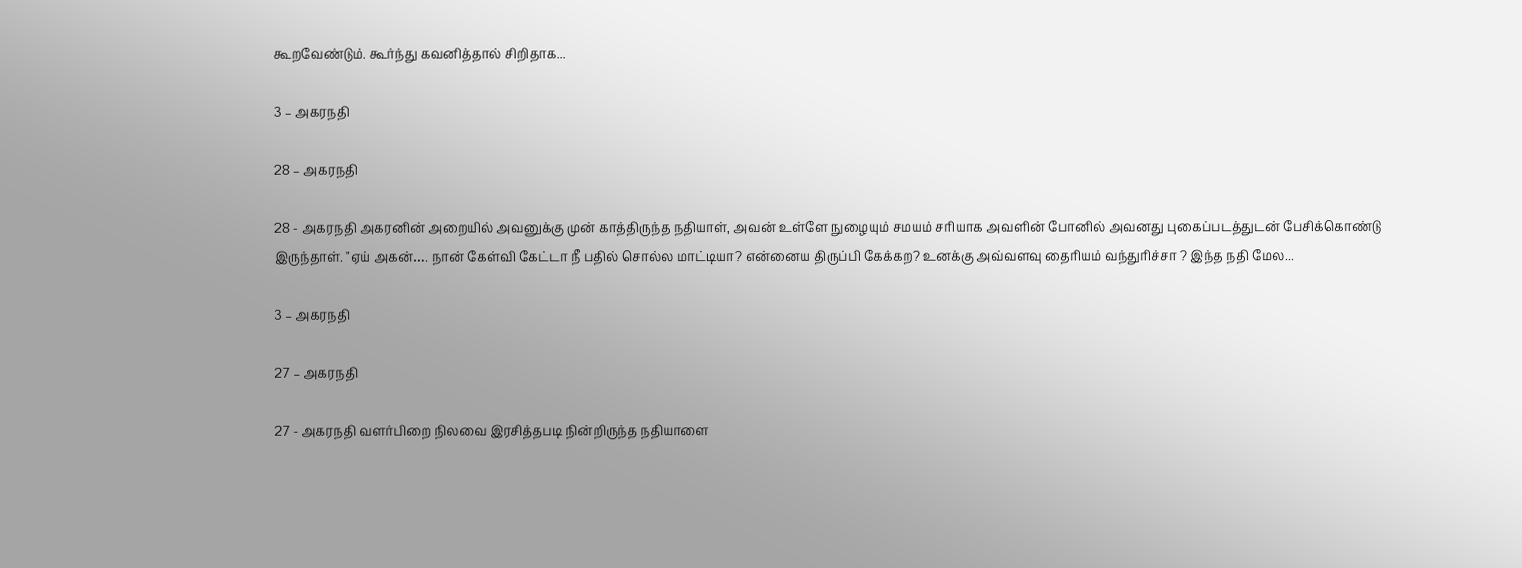கூறவேண்டும். கூர்ந்து கவனித்தால் சிறிதாக...

3 – அகரநதி

28 – அகரநதி

28 - அகரநதி அகரனின் அறையில் அவனுக்கு முன் காத்திருந்த நதியாள், அவன் உள்ளே நுழையும் சமயம் சரியாக அவளின் போனில் அவனது புகைப்படத்துடன் பேசிக்கொண்டு இருந்தாள். "ஏய் அகன்…. நான் கேள்வி கேட்டா நீ பதில் சொல்ல மாட்டியா? என்னைய திருப்பி கேக்கற? உனக்கு அவ்வளவு தைரியம் வந்துரிச்சா ? இந்த நதி மேல...

3 – அகரநதி

27 – அகரநதி

27 - அகரநதி வளர்பிறை நிலவை இரசித்தபடி நின்றிருந்த நதியாளை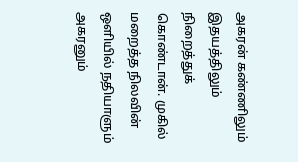அகரன் கண்ணிலும் இதயத்திலும் நிறைத்துக் கொண்டான். முகில் மறைத்த நிலவின் ஒளியில் நதியாளும் அகரனும்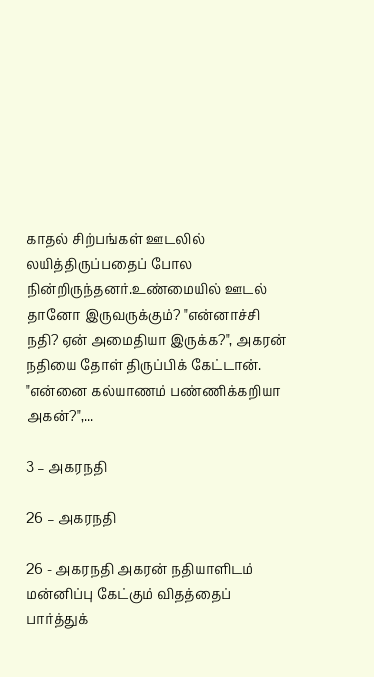காதல் சிற்பங்கள் ஊடலில் லயித்திருப்பதைப் போல நின்றிருந்தனர்.உண்மையில் ஊடல் தானோ இருவருக்கும்? "என்னாச்சி நதி? ஏன் அமைதியா இருக்க?", அகரன் நதியை தோள் திருப்பிக் கேட்டான். "என்னை கல்யாணம் பண்ணிக்கறியா அகன்?",...

3 – அகரநதி

26 – அகரநதி

26 - அகரநதி அகரன் நதியாளிடம் மன்னிப்பு கேட்கும் விதத்தைப்  பார்த்துக்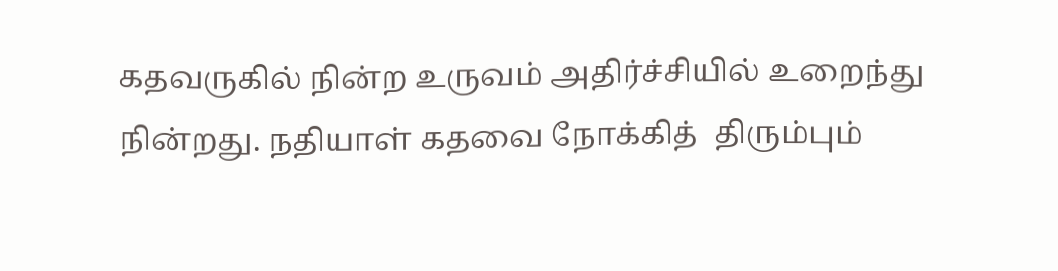கதவருகில் நின்ற உருவம் அதிர்ச்சியில் உறைந்து நின்றது. நதியாள் கதவை நோக்கித்  திரும்பும்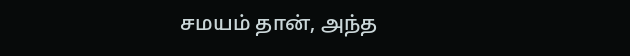சமயம் தான், அந்த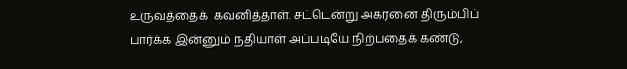உருவத்தைக்  கவனித்தாள். சட்டென்று அகரனை திரும்பிப்  பார்க்க இன்னும் நதியாள் அப்படியே நிற்பதைக் கண்டு,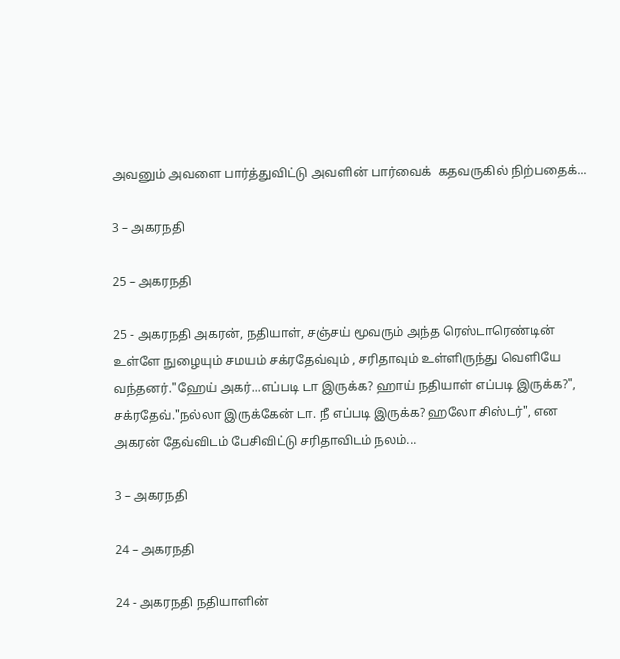அவனும் அவளை பார்த்துவிட்டு அவளின் பார்வைக்  கதவருகில் நிற்பதைக்...

3 – அகரநதி

25 – அகரநதி

25 - அகரநதி அகரன், நதியாள், சஞ்சய் மூவரும் அந்த ரெஸ்டாரெண்டின் உள்ளே நுழையும் சமயம் சக்ரதேவ்வும் , சரிதாவும் உள்ளிருந்து வெளியே வந்தனர்."ஹேய் அகர்...எப்படி டா இருக்க? ஹாய் நதியாள் எப்படி இருக்க?", சக்ரதேவ்."நல்லா இருக்கேன் டா. நீ எப்படி இருக்க? ஹலோ சிஸ்டர்", என அகரன் தேவ்விடம் பேசிவிட்டு சரிதாவிடம் நலம்...

3 – அகரநதி

24 – அகரநதி

24 - அகரநதி நதியாளின்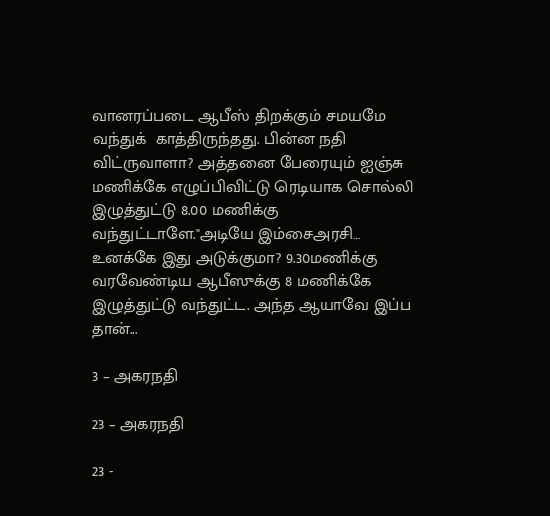வானரப்படை ஆபீஸ் திறக்கும் சமயமே வந்துக்  காத்திருந்தது. பின்ன நதி விட்ருவாளா? அத்தனை பேரையும் ஐஞ்சு மணிக்கே எழுப்பிவிட்டு ரெடியாக சொல்லி இழுத்துட்டு 8.00 மணிக்கு வந்துட்டாளே."அடியே இம்சைஅரசி… உனக்கே இது அடுக்குமா? 9.30மணிக்கு வரவேண்டிய ஆபீஸுக்கு 8 மணிக்கே இழுத்துட்டு வந்துட்ட. அந்த ஆயாவே இப்ப தான்...

3 – அகரநதி

23 – அகரநதி

23 -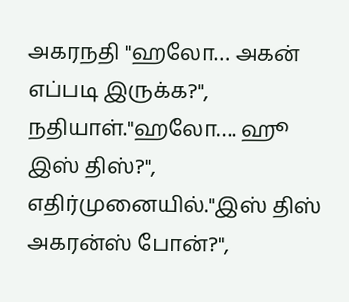அகரநதி "ஹலோ… அகன் எப்படி இருக்க?", நதியாள்."ஹலோ…. ஹூ இஸ் திஸ்?", எதிர்முனையில்."இஸ் திஸ் அகரன்ஸ் போன்?",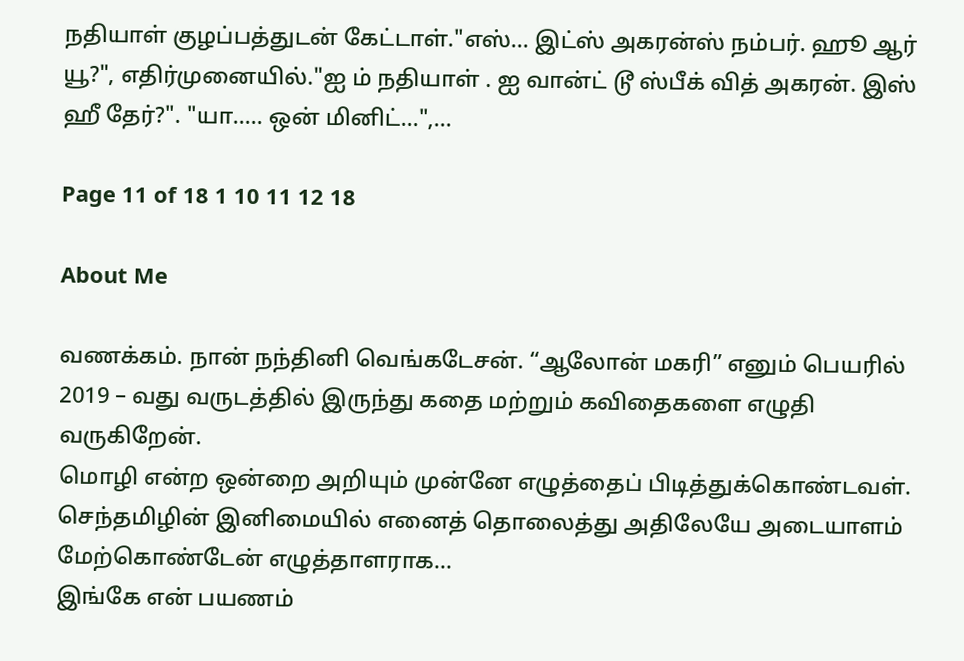நதியாள் குழப்பத்துடன் கேட்டாள்."எஸ்… இட்ஸ் அகரன்ஸ் நம்பர். ஹூ ஆர் யூ?", எதிர்முனையில்."ஐ ம் நதியாள் . ஐ வான்ட் டூ ஸ்பீக் வித் அகரன். இஸ் ஹீ தேர்?". "யா….. ஒன் மினிட்...",...

Page 11 of 18 1 10 11 12 18

About Me

வணக்கம். நான் நந்தினி வெங்கடேசன். “ஆலோன் மகரி” எனும் பெயரில் 2019 – வது வருடத்தில் இருந்து கதை மற்றும் கவிதைகளை எழுதி வருகிறேன்.
மொழி என்ற ஒன்றை அறியும் முன்னே எழுத்தைப் பிடித்துக்கொண்டவள். செந்தமிழின் இனிமையில் எனைத் தொலைத்து அதிலேயே அடையாளம் மேற்கொண்டேன் எழுத்தாளராக…
இங்கே என் பயணம்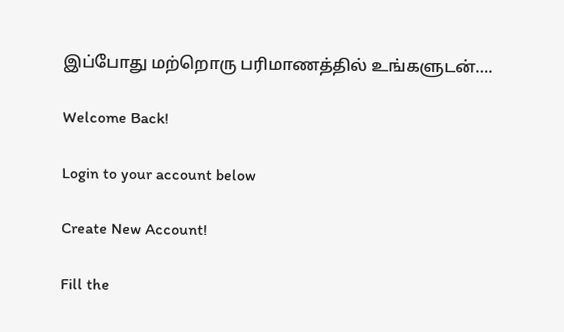இப்போது மற்றொரு பரிமாணத்தில் உங்களுடன்….

Welcome Back!

Login to your account below

Create New Account!

Fill the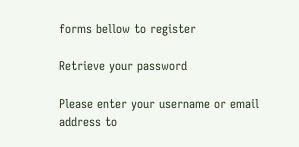forms bellow to register

Retrieve your password

Please enter your username or email address to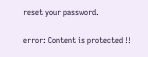reset your password.

error: Content is protected !!